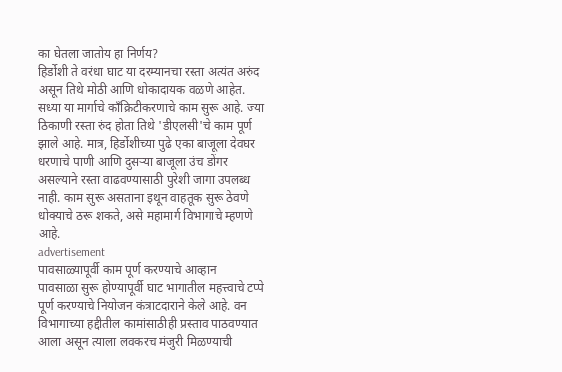का घेतला जातोय हा निर्णय?
हिर्डोशी ते वरंधा घाट या दरम्यानचा रस्ता अत्यंत अरुंद असून तिथे मोठी आणि धोकादायक वळणे आहेत. सध्या या मार्गाचे काँक्रिटीकरणाचे काम सुरू आहे. ज्या ठिकाणी रस्ता रुंद होता तिथे 'डीएलसी'चे काम पूर्ण झाले आहे. मात्र, हिर्डोशीच्या पुढे एका बाजूला देवघर धरणाचे पाणी आणि दुसऱ्या बाजूला उंच डोंगर असल्याने रस्ता वाढवण्यासाठी पुरेशी जागा उपलब्ध नाही. काम सुरू असताना इथून वाहतूक सुरू ठेवणे धोक्याचे ठरू शकते, असे महामार्ग विभागाचे म्हणणे आहे.
advertisement
पावसाळ्यापूर्वी काम पूर्ण करण्याचे आव्हान
पावसाळा सुरू होण्यापूर्वी घाट भागातील महत्त्वाचे टप्पे पूर्ण करण्याचे नियोजन कंत्राटदाराने केले आहे. वन विभागाच्या हद्दीतील कामांसाठीही प्रस्ताव पाठवण्यात आला असून त्याला लवकरच मंजुरी मिळण्याची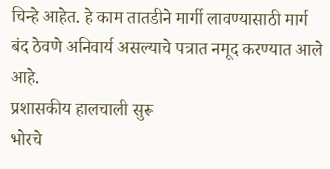चिन्हे आहेत. हे काम तातडीने मार्गी लावण्यासाठी मार्ग बंद ठेवणे अनिवार्य असल्याचे पत्रात नमूद करण्यात आले आहे.
प्रशासकीय हालचाली सुरू
भोरचे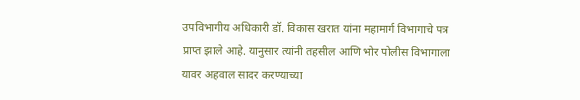उपविभागीय अधिकारी डॉ. विकास खरात यांना महामार्ग विभागाचे पत्र प्राप्त झाले आहे. यानुसार त्यांनी तहसील आणि भोर पोलीस विभागाला यावर अहवाल सादर करण्याच्या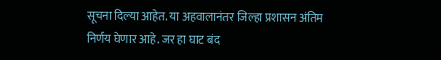सूचना दिल्या आहेत. या अहवालानंतर जिल्हा प्रशासन अंतिम निर्णय घेणार आहे. जर हा घाट बंद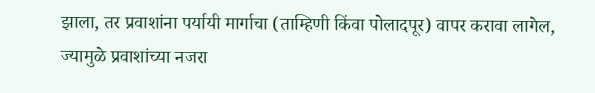झाला, तर प्रवाशांना पर्यायी मार्गाचा (ताम्हिणी किंवा पोलादपूर) वापर करावा लागेल, ज्यामुळे प्रवाशांच्या नजरा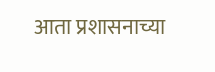आता प्रशासनाच्या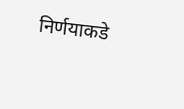निर्णयाकडे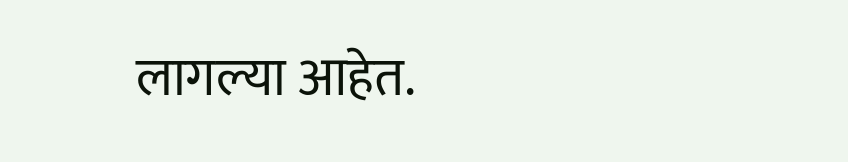लागल्या आहेत.